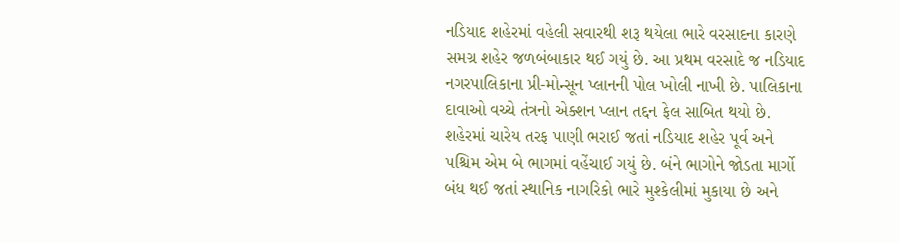નડિયાદ શહેરમાં વહેલી સવારથી શરૂ થયેલા ભારે વરસાદના કારણે સમગ્ર શહેર જળબંબાકાર થઈ ગયું છે. આ પ્રથમ વરસાદે જ નડિયાદ નગરપાલિકાના પ્રી-મોન્સૂન પ્લાનની પોલ ખોલી નાખી છે. પાલિકાના દાવાઓ વચ્ચે તંત્રનો એક્શન પ્લાન તદ્દન ફેલ સાબિત થયો છે. શહેરમાં ચારેય તરફ પાણી ભરાઈ જતાં નડિયાદ શહેર પૂર્વ અને પશ્ચિમ એમ બે ભાગમાં વહેંચાઈ ગયું છે. બંને ભાગોને જોડતા માર્ગો બંધ થઈ જતાં સ્થાનિક નાગરિકો ભારે મુશ્કેલીમાં મુકાયા છે અને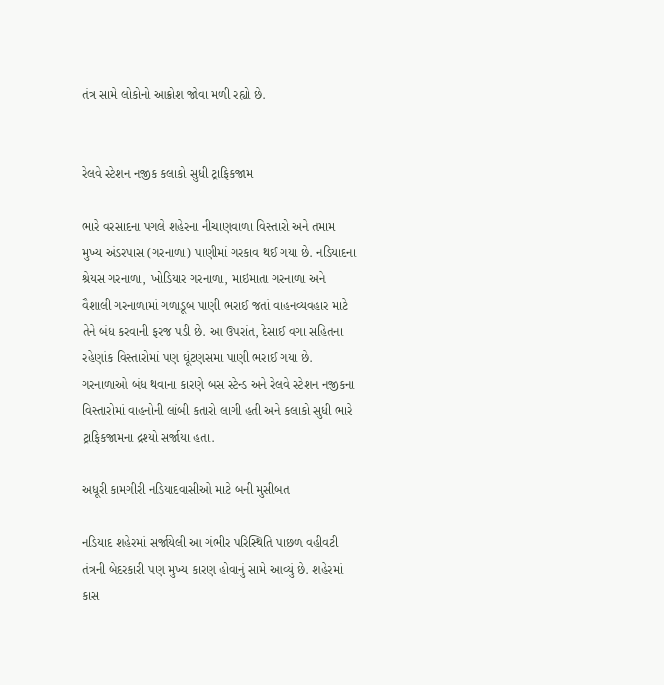તંત્ર સામે લોકોનો આક્રોશ જોવા મળી રહ્યો છે.


રેલવે સ્ટેશન નજીક કલાકો સુધી ટ્રાફિકજામ

ભારે વરસાદના પગલે શહેરના નીચાણવાળા વિસ્તારો અને તમામ મુખ્ય અંડરપાસ (ગરનાળા) પાણીમાં ગરકાવ થઈ ગયા છે. નડિયાદના શ્રેયસ ગરનાળા, ખોડિયાર ગરનાળા, માઇમાતા ગરનાળા અને વૈશાલી ગરનાળામાં ગળાડૂબ પાણી ભરાઈ જતાં વાહનવ્યવહાર માટે તેને બંધ કરવાની ફરજ પડી છે. આ ઉપરાંત, દેસાઈ વગા સહિતના રહેણાંક વિસ્તારોમાં પણ ઘૂંટણસમા પાણી ભરાઈ ગયા છે. ગરનાળાઓ બંધ થવાના કારણે બસ સ્ટેન્ડ અને રેલવે સ્ટેશન નજીકના વિસ્તારોમાં વાહનોની લાંબી કતારો લાગી હતી અને કલાકો સુધી ભારે ટ્રાફિકજામના દ્રશ્યો સર્જાયા હતા.

અધૂરી કામગીરી નડિયાદવાસીઓ માટે બની મુસીબત

નડિયાદ શહેરમાં સર્જાયેલી આ ગંભીર પરિસ્થિતિ પાછળ વહીવટી તંત્રની બેદરકારી પણ મુખ્ય કારણ હોવાનું સામે આવ્યું છે. શહેરમાં કાસ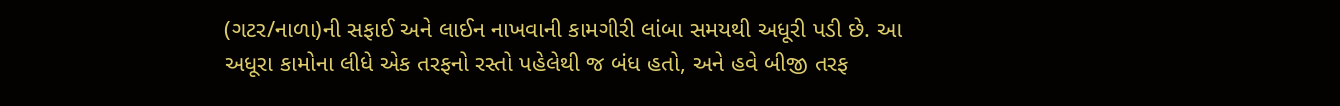(ગટર/નાળા)ની સફાઈ અને લાઈન નાખવાની કામગીરી લાંબા સમયથી અધૂરી પડી છે. આ અધૂરા કામોના લીધે એક તરફનો રસ્તો પહેલેથી જ બંધ હતો, અને હવે બીજી તરફ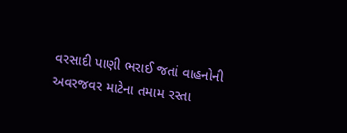વરસાદી પાણી ભરાઈ જતાં વાહનોની અવરજવર માટેના તમામ રસ્તા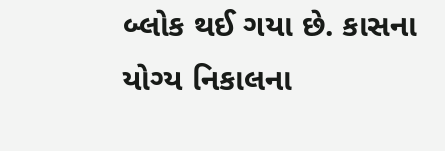બ્લોક થઈ ગયા છે. કાસના યોગ્ય નિકાલના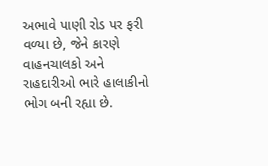અભાવે પાણી રોડ પર ફરી વળ્યા છે, જેને કારણે વાહનચાલકો અને રાહદારીઓ ભારે હાલાકીનો ભોગ બની રહ્યા છે.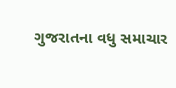ગુજરાતના વધુ સમાચાર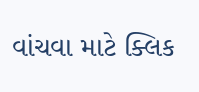વાંચવા માટે ક્લિક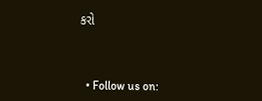કરો



  • Follow us on: